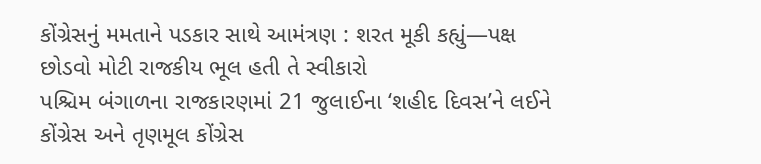કોંગ્રેસનું મમતાને પડકાર સાથે આમંત્રણ : શરત મૂકી કહ્યું—પક્ષ છોડવો મોટી રાજકીય ભૂલ હતી તે સ્વીકારો
પશ્ચિમ બંગાળના રાજકારણમાં 21 જુલાઈના ‘શહીદ દિવસ’ને લઈને કોંગ્રેસ અને તૃણમૂલ કોંગ્રેસ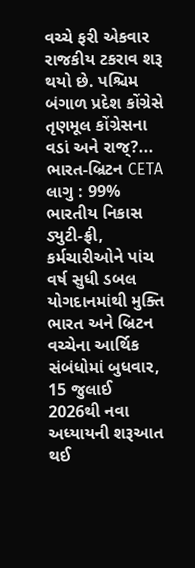વચ્ચે ફરી એકવાર રાજકીય ટકરાવ શરૂ થયો છે. પશ્ચિમ બંગાળ પ્રદેશ કોંગ્રેસે તૃણમૂલ કોંગ્રેસના વડાં અને રાજ્?...
ભારત-બ્રિટન CETA લાગુ : 99% ભારતીય નિકાસ ડ્યુટી-ફ્રી, કર્મચારીઓને પાંચ વર્ષ સુધી ડબલ યોગદાનમાંથી મુક્તિ
ભારત અને બ્રિટન વચ્ચેના આર્થિક સંબંધોમાં બુધવાર, 15 જુલાઈ 2026થી નવા અધ્યાયની શરૂઆત થઈ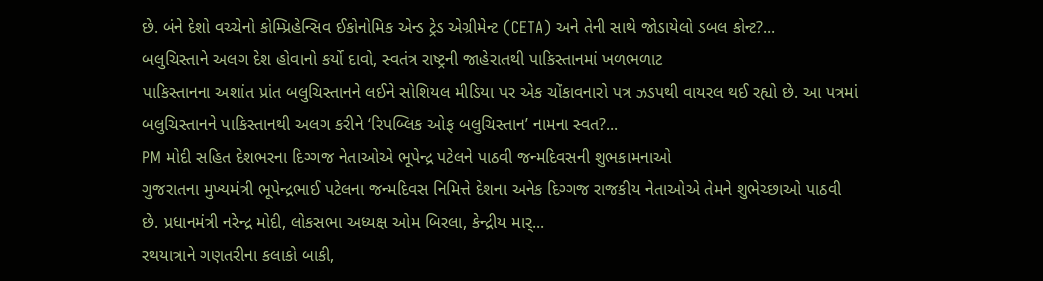છે. બંને દેશો વચ્ચેનો કોમ્પ્રિહેન્સિવ ઈકોનોમિક એન્ડ ટ્રેડ એગ્રીમેન્ટ (CETA) અને તેની સાથે જોડાયેલો ડબલ કોન્ટ?...
બલુચિસ્તાને અલગ દેશ હોવાનો કર્યો દાવો, સ્વતંત્ર રાષ્ટ્રની જાહેરાતથી પાકિસ્તાનમાં ખળભળાટ
પાકિસ્તાનના અશાંત પ્રાંત બલુચિસ્તાનને લઈને સોશિયલ મીડિયા પર એક ચોંકાવનારો પત્ર ઝડપથી વાયરલ થઈ રહ્યો છે. આ પત્રમાં બલુચિસ્તાનને પાકિસ્તાનથી અલગ કરીને ‘રિપબ્લિક ઓફ બલુચિસ્તાન’ નામના સ્વત?...
PM મોદી સહિત દેશભરના દિગ્ગજ નેતાઓએ ભૂપેન્દ્ર પટેલને પાઠવી જન્મદિવસની શુભકામનાઓ
ગુજરાતના મુખ્યમંત્રી ભૂપેન્દ્રભાઈ પટેલના જન્મદિવસ નિમિત્તે દેશના અનેક દિગ્ગજ રાજકીય નેતાઓએ તેમને શુભેચ્છાઓ પાઠવી છે. પ્રધાનમંત્રી નરેન્દ્ર મોદી, લોકસભા અધ્યક્ષ ઓમ બિરલા, કેન્દ્રીય માર્...
રથયાત્રાને ગણતરીના કલાકો બાકી,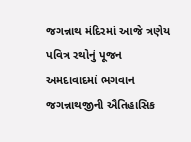જગન્નાથ મંદિરમાં આજે ત્રણેય પવિત્ર રથોનું પૂજન
અમદાવાદમાં ભગવાન જગન્નાથજીની ઐતિહાસિક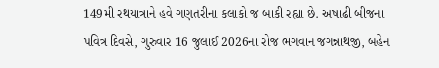149મી રથયાત્રાને હવે ગણતરીના કલાકો જ બાકી રહ્યા છે. અષાઢી બીજના પવિત્ર દિવસે, ગુરુવાર 16 જુલાઈ 2026ના રોજ ભગવાન જગન્નાથજી, બહેન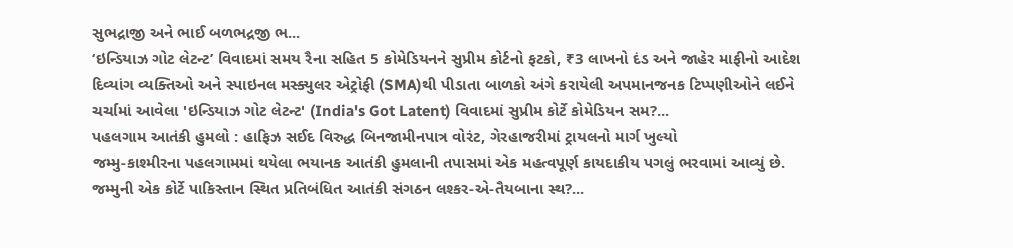સુભદ્રાજી અને ભાઈ બળભદ્રજી ભ...
‘ઇન્ડિયાઝ ગોટ લેટન્ટ’ વિવાદમાં સમય રૈના સહિત 5 કોમેડિયનને સુપ્રીમ કોર્ટનો ફટકો, ₹3 લાખનો દંડ અને જાહેર માફીનો આદેશ
દિવ્યાંગ વ્યક્તિઓ અને સ્પાઇનલ મસ્ક્યુલર એટ્રોફી (SMA)થી પીડાતા બાળકો અંગે કરાયેલી અપમાનજનક ટિપ્પણીઓને લઈને ચર્ચામાં આવેલા 'ઇન્ડિયાઝ ગોટ લેટન્ટ' (India's Got Latent) વિવાદમાં સુપ્રીમ કોર્ટે કોમેડિયન સમ?...
પહલગામ આતંકી હુમલો : હાફિઝ સઈદ વિરુદ્ધ બિનજામીનપાત્ર વોરંટ, ગેરહાજરીમાં ટ્રાયલનો માર્ગ ખુલ્યો
જમ્મુ-કાશ્મીરના પહલગામમાં થયેલા ભયાનક આતંકી હુમલાની તપાસમાં એક મહત્વપૂર્ણ કાયદાકીય પગલું ભરવામાં આવ્યું છે. જમ્મુની એક કોર્ટે પાકિસ્તાન સ્થિત પ્રતિબંધિત આતંકી સંગઠન લશ્કર-એ-તૈયબાના સ્થ?...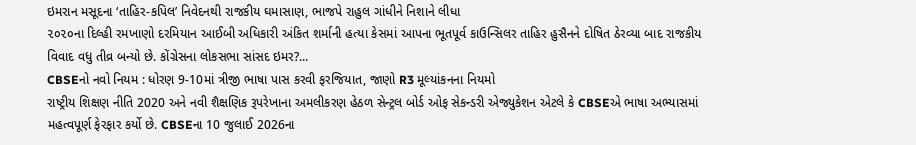ઇમરાન મસૂદના ‘તાહિર-કપિલ’ નિવેદનથી રાજકીય ઘમાસાણ, ભાજપે રાહુલ ગાંધીને નિશાને લીધા
૨૦૨૦ના દિલ્હી રમખાણો દરમિયાન આઈબી અધિકારી અંકિત શર્માની હત્યા કેસમાં આપના ભૂતપૂર્વ કાઉન્સિલર તાહિર હુસૈનને દોષિત ઠેરવ્યા બાદ રાજકીય વિવાદ વધુ તીવ્ર બન્યો છે. કોંગ્રેસના લોકસભા સાંસદ ઇમર?...
CBSEનો નવો નિયમ : ધોરણ 9-10માં ત્રીજી ભાષા પાસ કરવી ફરજિયાત, જાણો R3 મૂલ્યાંકનના નિયમો
રાષ્ટ્રીય શિક્ષણ નીતિ 2020 અને નવી શૈક્ષણિક રૂપરેખાના અમલીકરણ હેઠળ સેન્ટ્રલ બોર્ડ ઓફ સેકન્ડરી એજ્યુકેશન એટલે કે CBSEએ ભાષા અભ્યાસમાં મહત્વપૂર્ણ ફેરફાર કર્યો છે. CBSEના 10 જુલાઈ 2026ના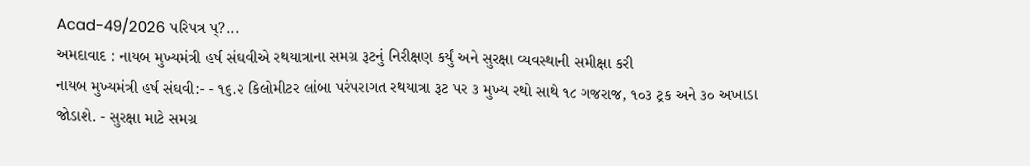Acad-49/2026 પરિપત્ર પ્?...
અમદાવાદ : નાયબ મુખ્યમંત્રી હર્ષ સંઘવીએ રથયાત્રાના સમગ્ર રૂટનું નિરીક્ષણ કર્યું અને સુરક્ષા વ્યવસ્થાની સમીક્ષા કરી
નાયબ મુખ્યમંત્રી હર્ષ સંઘવી:- - ૧૬.૨ કિલોમીટર લાંબા પરંપરાગત રથયાત્રા રૂટ પર ૩ મુખ્ય રથો સાથે ૧૮ ગજરાજ, ૧૦૩ ટ્રક અને ૩૦ અખાડા જોડાશે. - સુરક્ષા માટે સમગ્ર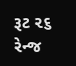રૂટ ૨૬ રેન્જ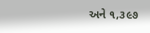અને ૧,૩૯૭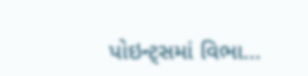પોઇન્ટ્સમાં વિભા...